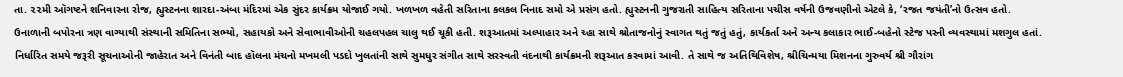તા. ૨૨મી ઑગષ્ટને શનિવારના રોજ, હ્યુસ્ટનના શારદા-અંબા મંદિરમાં એક સુંદર કાર્યક્રમ યોજાઈ ગયો. ખળખળ વહેતી સરિતાના કલકલ નિનાદ સમો એ પ્રસંગ હતો. હ્યુસ્ટનની ગુજરાતી સાહિત્ય સરિતાના પચીસ વર્ષની ઉજવણીનો એટલે કે, ‘રજત જયંતી’નો ઉત્સવ હતો.
ઉનાળાની બપોરના ત્રણ વાગ્યાથી સંસ્થાની સમિતિના સભ્યો, સહાયકો અને સેવાભાવીઓની ચહલપહલ ચાલુ થઈ ચૂકી હતી. શરૂઆતમાં અલ્પાહાર અને ચ્હા સાથે શ્રોતાજનોનું સ્વાગત થતું જતું હતું, કાર્યકર્તા અને અન્ય કલાકાર ભાઈ-બહેનો સ્ટેજ પરની વ્યવસ્થામાં મશગુલ હતાં.
નિર્ધારિત સમયે જરૂરી સૂચનાઓની જાહેરાત અને વિનંતી બાદ હૉલના મંચનો મખમલી પડદો ખુલતાંની સાથે સુમધુર સંગીત સાથે સરસ્વતી વંદનાથી કાર્યક્રમની શરૂઆત કરવામાં આવી. તે સાથે જ અતિથિવિશેષ, શ્રીચિન્મયા મિશનના ગુરુવર્ય શ્રી ગૌરાંગ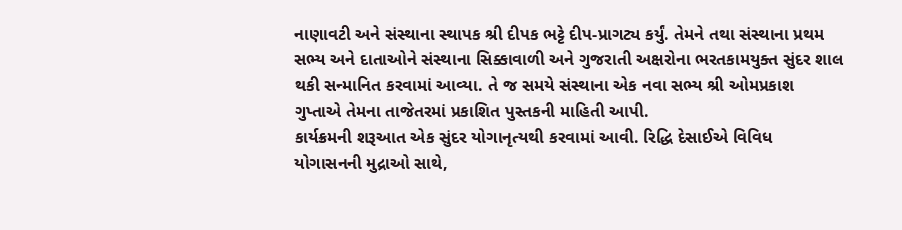નાણાવટી અને સંસ્થાના સ્થાપક શ્રી દીપક ભટ્ટે દીપ-પ્રાગટ્ય કર્યું. તેમને તથા સંસ્થાના પ્રથમ સભ્ય અને દાતાઓને સંસ્થાના સિક્કાવાળી અને ગુજરાતી અક્ષરોના ભરતકામયુક્ત સુંદર શાલ થકી સન્માનિત કરવામાં આવ્યા. તે જ સમયે સંસ્થાના એક નવા સભ્ય શ્રી ઓમપ્રકાશ ગુપ્તાએ તેમના તાજેતરમાં પ્રકાશિત પુસ્તકની માહિતી આપી.
કાર્યક્રમની શરૂઆત એક સુંદર યોગાનૃત્યથી કરવામાં આવી. રિદ્ધિ દેસાઈએ વિવિધ યોગાસનની મુદ્રાઓ સાથે,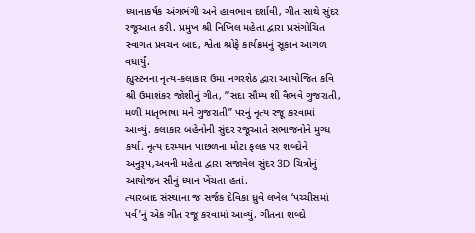ધ્યાનાકર્ષક અંગભંગી અને હાવભાવ દર્શાવી, ગીત સાથે સુંદર રજૂઆત કરી. પ્રમુખ શ્રી નિખિલ મહેતા દ્વારા પ્રસંગોચિત સ્વાગત પ્રવચન બાદ, શ્વેતા શ્રોફે કાર્યક્રમનું સૂકાન આગળ વધાર્યું.
હ્યુસ્ટનના નૃત્ય-કલાકાર ઉમા નગરશેઠ દ્વારા આયોજિત કવિ શ્રી ઉમાશંકર જોશીનું ગીત, “સદા સૌમ્ય શી વૈભવે ગુજરાતી, મળી માતૃભાષા મને ગુજરાતી” પરનું નૃત્ય રજૂ કરવામાં આવ્યું. કલાકાર બહેનોની સુંદર રજૂઆતે સભાજનોને મુગ્ધ કર્યા. નૃત્ય દરમ્યાન પાછળના મોટા ફલક પર શબ્દોને અનુરૂપ,અવની મહેતા દ્વારા સજાવેલ સુંદર 3D ચિત્રોનું આયોજન સૌનું ધ્યાન ખેંચતા હતાં.
ત્યારબાદ સંસ્થાના જ સર્જક દેવિકા ધ્રુવે લખેલ ‘પચ્ચીસમાં પર્વ’નું એક ગીત રજૂ કરવામાં આવ્યું. ગીતના શબ્દો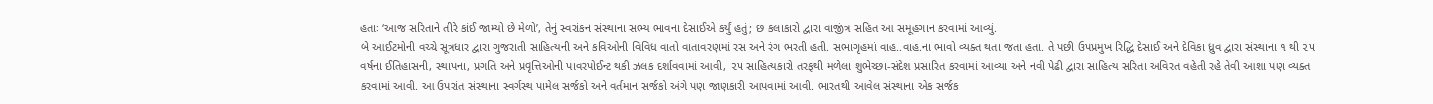હતાઃ ‘આજ સરિતાને તીરે કાંઈ જામ્યો છે મેળો’, તેનું સ્વરાંકન સંસ્થાના સભ્ય ભાવના દેસાઈએ કર્યું હતું; છ કલાકારો દ્વારા વાજીંત્ર સહિત આ સમૂહગાન કરવામાં આવ્યું.
બે આઈટમોની વચ્ચે સૂત્રધાર દ્વારા ગુજરાતી સાહિત્યની અને કવિઓની વિવિધ વાતો વાતાવરણમાં રસ અને રંગ ભરતી હતી. સભાગૃહમાં વાહ..વાહ.ના ભાવો વ્યક્ત થતા જતા હતા. તે પછી ઉપપ્રમુખ રિદ્ધિ દેસાઈ અને દેવિકા ધ્રુવ દ્વારા સંસ્થાના ૧ થી ૨૫ વર્ષના ઈતિહાસની, સ્થાપના, પ્રગતિ અને પ્રવૃત્તિઓની પાવરપોઈન્ટ થકી ઝલક દર્શાવવામાં આવી, ૨૫ સાહિત્યકારો તરફથી મળેલા શુભેચ્છા-સંદેશ પ્રસારિત કરવામાં આવ્યા અને નવી પેઢી દ્વારા સાહિત્ય સરિતા અવિરત વહેતી રહે તેવી આશા પણ વ્યક્ત કરવામાં આવી. આ ઉપરાંત સંસ્થાના સ્વર્ગસ્થ પામેલ સર્જકો અને વર્તમાન સર્જકો અંગે પણ જાણકારી આપવામાં આવી. ભારતથી આવેલ સંસ્થાના એક સર્જક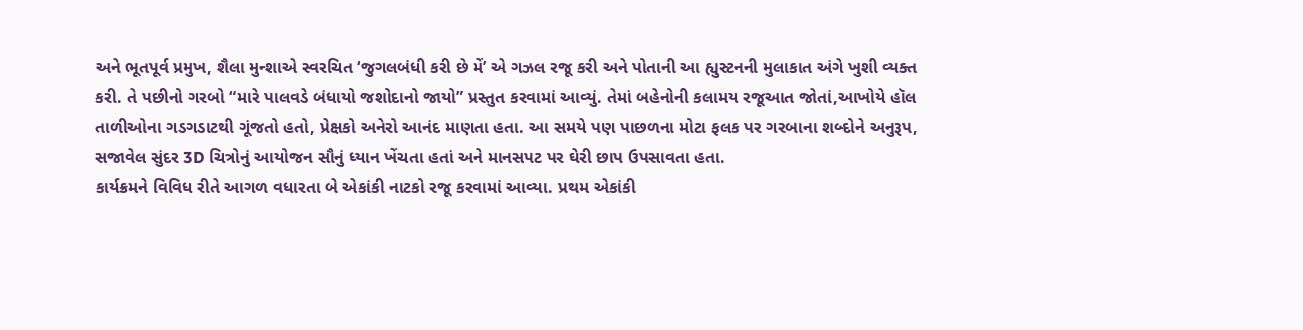અને ભૂતપૂર્વ પ્રમુખ, શૈલા મુન્શાએ સ્વરચિત ‘જુગલબંધી કરી છે મેં’ એ ગઝલ રજૂ કરી અને પોતાની આ હ્યુસ્ટનની મુલાકાત અંગે ખુશી વ્યક્ત કરી. તે પછીનો ગરબો “મારે પાલવડે બંધાયો જશોદાનો જાયો” પ્રસ્તુત કરવામાં આવ્યું. તેમાં બહેનોની કલામય રજૂઆત જોતાં,આખોયે હૉલ તાળીઓના ગડગડાટથી ગૂંજતો હતો, પ્રેક્ષકો અનેરો આનંદ માણતા હતા. આ સમયે પણ પાછળના મોટા ફલક પર ગરબાના શબ્દોને અનુરૂપ, સજાવેલ સુંદર 3D ચિત્રોનું આયોજન સૌનું ધ્યાન ખેંચતા હતાં અને માનસપટ પર ઘેરી છાપ ઉપસાવતા હતા.
કાર્યક્રમને વિવિધ રીતે આગળ વધારતા બે એકાંકી નાટકો રજૂ કરવામાં આવ્યા. પ્રથમ એકાંકી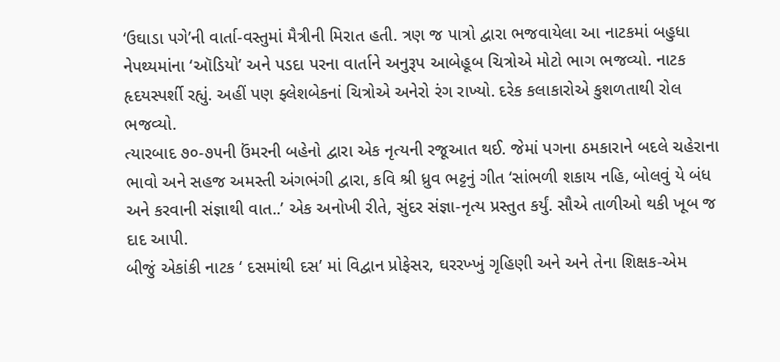‘ઉઘાડા પગે’ની વાર્તા-વસ્તુમાં મૈત્રીની મિરાત હતી. ત્રણ જ પાત્રો દ્વારા ભજવાયેલા આ નાટકમાં બહુધા નેપથ્યમાંના ‘ઑડિયો’ અને પડદા પરના વાર્તાને અનુરૂપ આબેહૂબ ચિત્રોએ મોટો ભાગ ભજવ્યો. નાટક હૃદયસ્પર્શી રહ્યું. અહીં પણ ફ્લેશબેકનાં ચિત્રોએ અનેરો રંગ રાખ્યો. દરેક કલાકારોએ કુશળતાથી રોલ ભજવ્યો.
ત્યારબાદ ૭૦-૭૫ની ઉંમરની બહેનો દ્વારા એક નૃત્યની રજૂઆત થઈ. જેમાં પગના ઠમકારાને બદલે ચહેરાના ભાવો અને સહજ અમસ્તી અંગભંગી દ્વારા, કવિ શ્રી ધ્રુવ ભટ્ટનું ગીત ‘સાંભળી શકાય નહિ, બોલવું યે બંધ અને કરવાની સંજ્ઞાથી વાત..’ એક અનોખી રીતે, સુંદર સંજ્ઞા-નૃત્ય પ્રસ્તુત કર્યું. સૌએ તાળીઓ થકી ખૂબ જ દાદ આપી.
બીજું એકાંકી નાટક ‘ દસમાંથી દસ’ માં વિદ્વાન પ્રોફેસર, ઘરરખ્ખું ગૃહિણી અને અને તેના શિક્ષક-એમ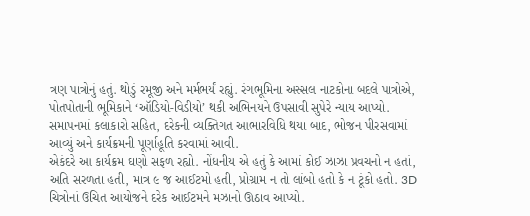ત્રણ પાત્રોનું હતું. થોડું રમૂજી અને મર્મભર્યં રહ્યું. રંગભૂમિના અસ્સલ નાટકોના બદલે પાત્રોએ, પોતપોતાની ભૂમિકાને ‘ઑડિયો-વિડીયો’ થકી અભિનયને ઉપસાવી સુપેરે ન્યાય આપ્યો.
સમાપનમાં કલાકારો સહિત, દરેકની વ્યક્તિગત આભારવિધિ થયા બાદ, ભોજન પીરસવામાં આવ્યું અને કાર્યક્રમની પૂર્ણાહૂતિ કરવામાં આવી.
એકંદરે આ કાર્યક્રમ ઘણો સફળ રહ્યો. નોંધનીય એ હતું કે આમાં કોઈ ઝાઝા પ્રવચનો ન હતાં, અતિ સરળતા હતી, માત્ર ૯ જ આઈટમો હતી, પ્રોગ્રામ ન તો લાંબો હતો કે ન ટૂંકો હતો. 3D ચિત્રોનાં ઉચિત આયોજને દરેક આઈટમને મઝાનો ઊઠાવ આપ્યો.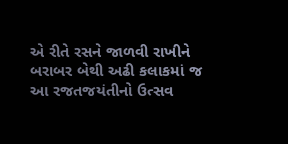એ રીતે રસને જાળવી રાખીને બરાબર બેથી અઢી કલાકમાં જ આ રજતજયંતીનો ઉત્સવ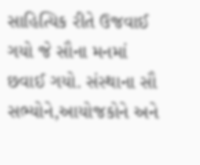સાહિત્યિક રીતે ઉજવાઈ ગયો જે સૌના મનમાં છવાઈ ગયો. સંસ્થાના સૌ સભ્યોને,આયોજકોને અને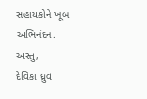સહાયકોને ખૂબ અભિનંદન.
અસ્તુ,
દેવિકા ધ્રુવ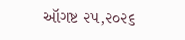ઑગષ્ટ ૨૫,૨૦૨૬